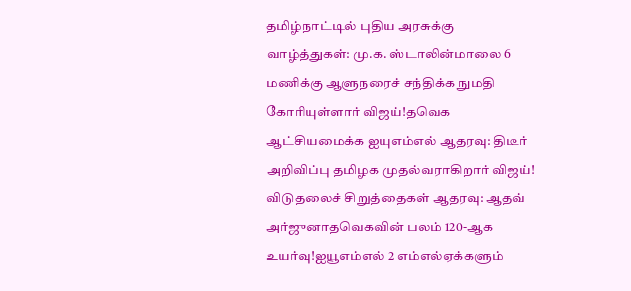தமிழ்நாட்டில் புதிய அரசுக்கு வாழ்த்துகள்: மு.க. ஸ்டாலின்மாலை 6 மணிக்கு ஆளுநரைச் சந்திக்க நுமதி கோரியுள்ளார் விஜய்!தவெக ஆட்சியமைக்க ஐயுஎம்எல் ஆதரவு: திடீர் அறிவிப்பு தமிழக முதல்வராகிறார் விஜய்! விடுதலைச் சிறுத்தைகள் ஆதரவு: ஆதவ் அர்ஜுனாதவெகவின் பலம் 120-ஆக உயர்வு!ஐயூஎம்எல் 2 எம்எல்ஏக்களும்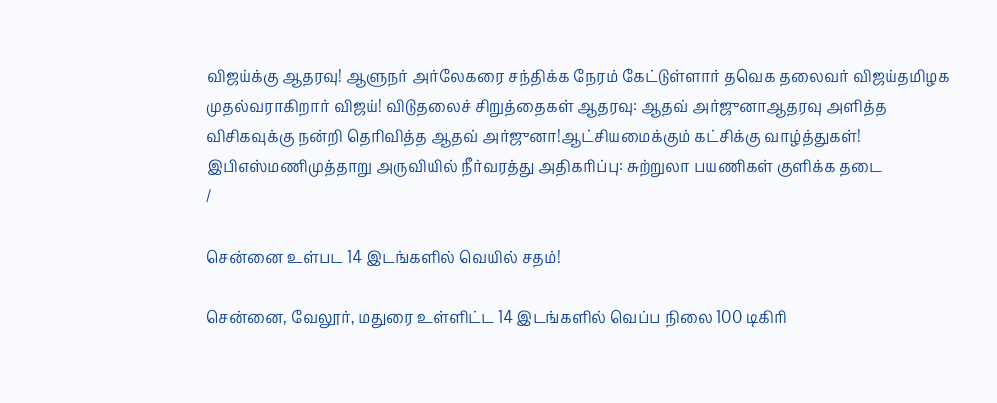விஜய்க்கு ஆதரவு! ஆளுநர் அர்லேகரை சந்திக்க நேரம் கேட்டுள்ளார் தவெக தலைவர் விஜய்தமிழக முதல்வராகிறார் விஜய்! விடுதலைச் சிறுத்தைகள் ஆதரவு: ஆதவ் அர்ஜுனாஆதரவு அளித்த விசிகவுக்கு நன்றி தெரிவித்த ஆதவ் அர்ஜுனா!ஆட்சியமைக்கும் கட்சிக்கு வாழ்த்துகள்! இபிஎஸ்மணிமுத்தாறு அருவியில் நீர்வரத்து அதிகரிப்பு: சுற்றுலா பயணிகள் குளிக்க தடை
/

சென்னை உள்பட 14 இடங்களில் வெயில் சதம்!

சென்னை, வேலூர், மதுரை உள்ளிட்ட 14 இடங்களில் வெப்ப நிலை 100 டிகிரி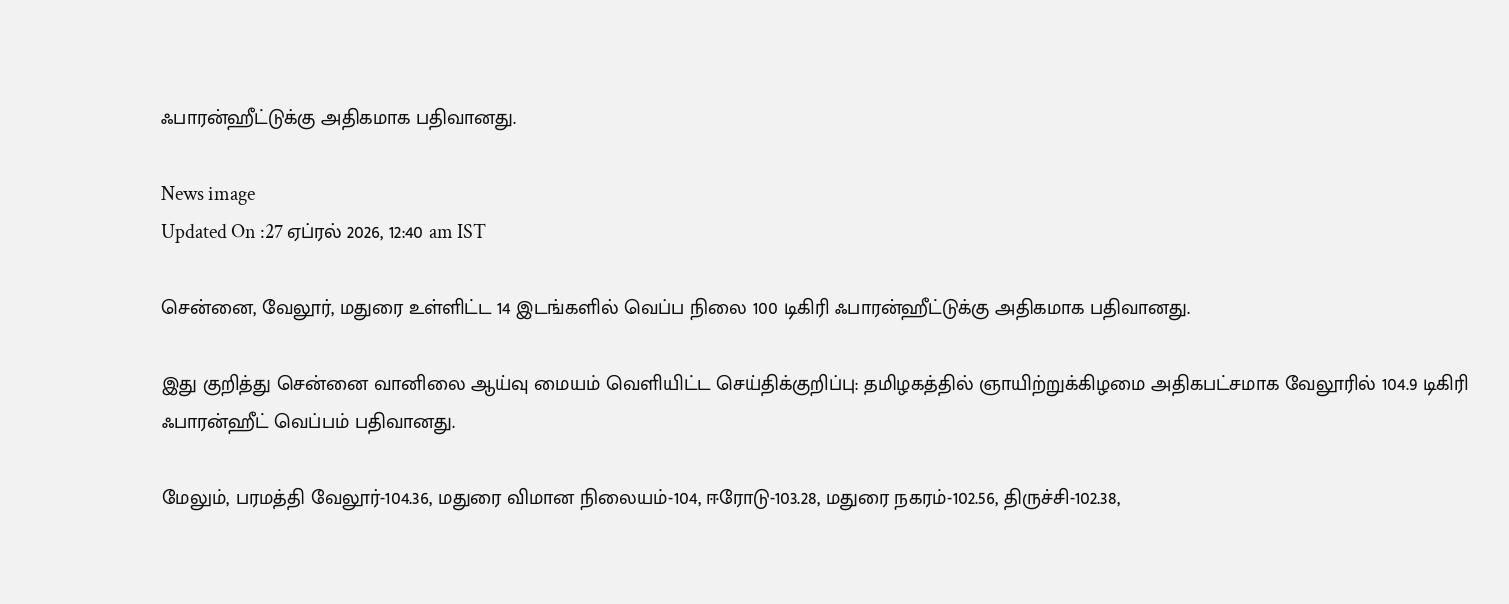ஃபாரன்ஹீட்டுக்கு அதிகமாக பதிவானது.

News image
Updated On :27 ஏப்ரல் 2026, 12:40 am IST

சென்னை, வேலூர், மதுரை உள்ளிட்ட 14 இடங்களில் வெப்ப நிலை 100 டிகிரி ஃபாரன்ஹீட்டுக்கு அதிகமாக பதிவானது.

இது குறித்து சென்னை வானிலை ஆய்வு மையம் வெளியிட்ட செய்திக்குறிப்பு: தமிழகத்தில் ஞாயிற்றுக்கிழமை அதிகபட்சமாக வேலூரில் 104.9 டிகிரி ஃபாரன்ஹீட் வெப்பம் பதிவானது.

மேலும், பரமத்தி வேலூர்-104.36, மதுரை விமான நிலையம்-104, ஈரோடு-103.28, மதுரை நகரம்-102.56, திருச்சி-102.38,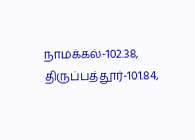நாமக்கல்-102.38, திருப்பத்தூர்-101.84,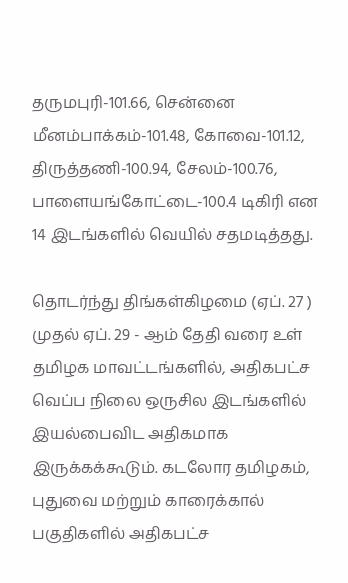தருமபுரி-101.66, சென்னை மீனம்பாக்கம்-101.48, கோவை-101.12, திருத்தணி-100.94, சேலம்-100.76, பாளையங்கோட்டை-100.4 டிகிரி என 14 இடங்களில் வெயில் சதமடித்தது.

தொடர்ந்து திங்கள்கிழமை (ஏப். 27 ) முதல் ஏப். 29 - ஆம் தேதி வரை உள் தமிழக மாவட்டங்களில், அதிகபட்ச வெப்ப நிலை ஒருசில இடங்களில் இயல்பைவிட அதிகமாக இருக்கக்கூடும். கடலோர தமிழகம், புதுவை மற்றும் காரைக்கால் பகுதிகளில் அதிகபட்ச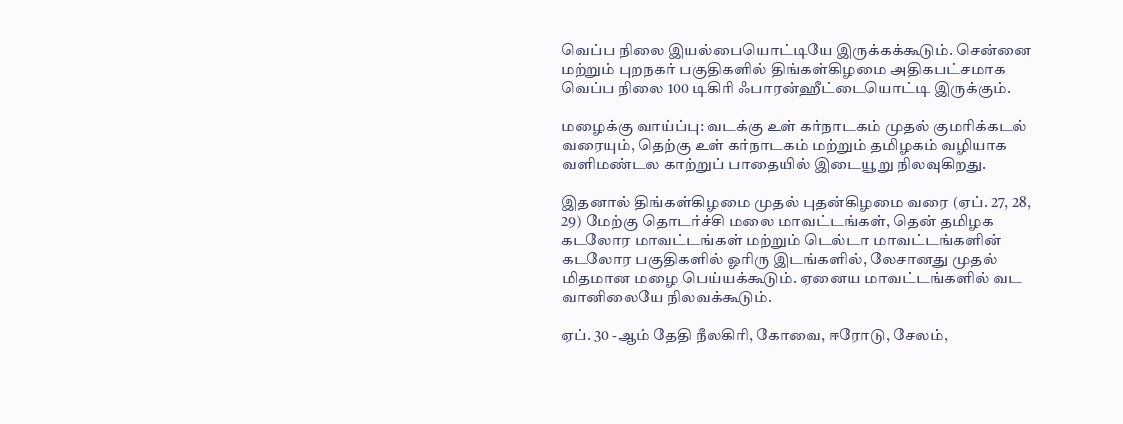வெப்ப நிலை இயல்பையொட்டியே இருக்கக்கூடும். சென்னை மற்றும் புறநகர் பகுதிகளில் திங்கள்கிழமை அதிகபட்சமாக வெப்ப நிலை 100 டிகிரி ஃபாரன்ஹீட்டையொட்டி இருக்கும்.

மழைக்கு வாய்ப்பு: வடக்கு உள் கர்நாடகம் முதல் குமரிக்கடல் வரையும், தெற்கு உள் கர்நாடகம் மற்றும் தமிழகம் வழியாக வளிமண்டல காற்றுப் பாதையில் இடையூறு நிலவுகிறது.

இதனால் திங்கள்கிழமை முதல் புதன்கிழமை வரை (ஏப். 27, 28, 29) மேற்கு தொடர்ச்சி மலை மாவட்டங்கள், தென் தமிழக கடலோர மாவட்டங்கள் மற்றும் டெல்டா மாவட்டங்களின் கடலோர பகுதிகளில் ஓரிரு இடங்களில், லேசானது முதல் மிதமான மழை பெய்யக்கூடும். ஏனைய மாவட்டங்களில் வட வானிலையே நிலவக்கூடும்.

ஏப். 30 -ஆம் தேதி நீலகிரி, கோவை, ஈரோடு, சேலம்,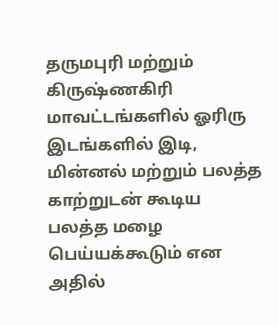தருமபுரி மற்றும் கிருஷ்ணகிரி மாவட்டங்களில் ஓரிரு இடங்களில் இடி, மின்னல் மற்றும் பலத்த காற்றுடன் கூடிய பலத்த மழை பெய்யக்கூடும் என அதில்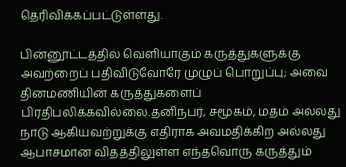தெரிவிக்கப்பட்டுள்ளது.

பின்னூட்டத்தில் வெளியாகும் கருத்துகளுக்கு அவற்றைப் பதிவிடுவோரே முழுப் பொறுப்பு; அவை தினமணியின் கருத்துகளைப் பிரதிபலிக்கவில்லை.தனிநபர், சமூகம், மதம் அல்லது நாடு ஆகியவற்றுக்கு எதிராக அவமதிக்கிற அல்லது ஆபாசமான விதத்திலுள்ள எந்தவொரு கருத்தும்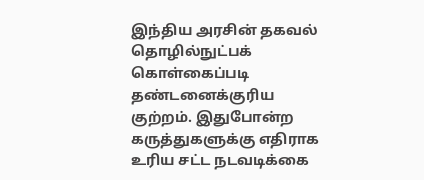இந்திய அரசின் தகவல் தொழில்நுட்பக் கொள்கைப்படி தண்டனைக்குரிய குற்றம். இதுபோன்ற கருத்துகளுக்கு எதிராக உரிய சட்ட நடவடிக்கை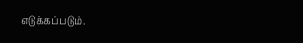எடுக்கப்படும்.